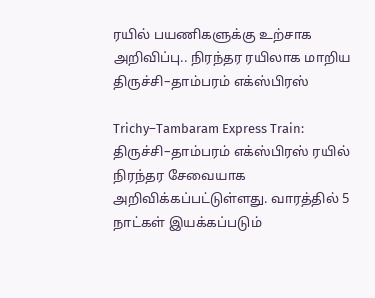ரயில் பயணிகளுக்கு உற்சாக அறிவிப்பு.. நிரந்தர ரயிலாக மாறிய திருச்சி–தாம்பரம் எக்ஸ்பிரஸ்

Trichy–Tambaram Express Train: திருச்சி–தாம்பரம் எக்ஸ்பிரஸ் ரயில் நிரந்தர சேவையாக அறிவிக்கப்பட்டுள்ளது. வாரத்தில் 5 நாட்கள் இயக்கப்படும்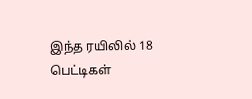இந்த ரயிலில் 18 பெட்டிகள்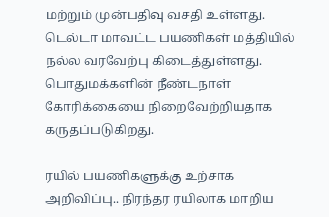மற்றும் முன்பதிவு வசதி உள்ளது. டெல்டா மாவட்ட பயணிகள் மத்தியில் நல்ல வரவேற்பு கிடைத்துள்ளது. பொதுமக்களின் நீண்டநாள் கோரிக்கையை நிறைவேற்றியதாக கருதப்படுகிறது.

ரயில் பயணிகளுக்கு உற்சாக அறிவிப்பு.. நிரந்தர ரயிலாக மாறிய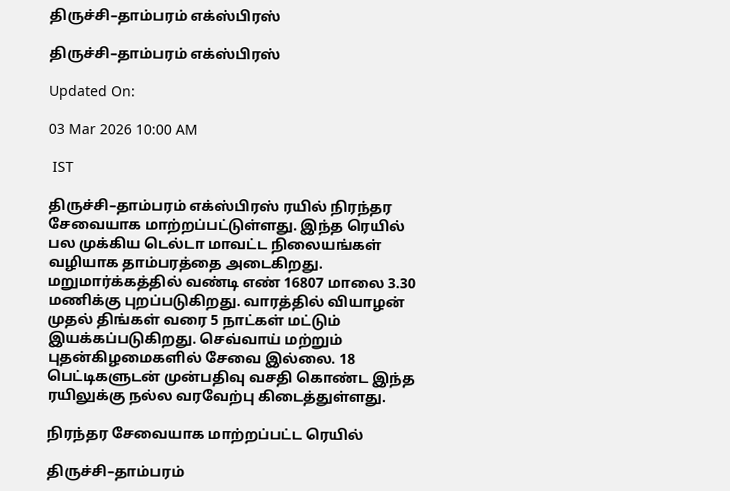திருச்சி–தாம்பரம் எக்ஸ்பிரஸ்

திருச்சி–தாம்பரம் எக்ஸ்பிரஸ்

Updated On:

03 Mar 2026 10:00 AM

 IST

திருச்சி–தாம்பரம் எக்ஸ்பிரஸ் ரயில் நிரந்தர சேவையாக மாற்றப்பட்டுள்ளது. இந்த ரெயில் பல முக்கிய டெல்டா மாவட்ட நிலையங்கள் வழியாக தாம்பரத்தை அடைகிறது. மறுமார்க்கத்தில் வண்டி எண் 16807 மாலை 3.30 மணிக்கு புறப்படுகிறது. வாரத்தில் வியாழன் முதல் திங்கள் வரை 5 நாட்கள் மட்டும் இயக்கப்படுகிறது. செவ்வாய் மற்றும் புதன்கிழமைகளில் சேவை இல்லை. 18 பெட்டிகளுடன் முன்பதிவு வசதி கொண்ட இந்த ரயிலுக்கு நல்ல வரவேற்பு கிடைத்துள்ளது.

நிரந்தர சேவையாக மாற்றப்பட்ட ரெயில்

திருச்சி–தாம்பரம்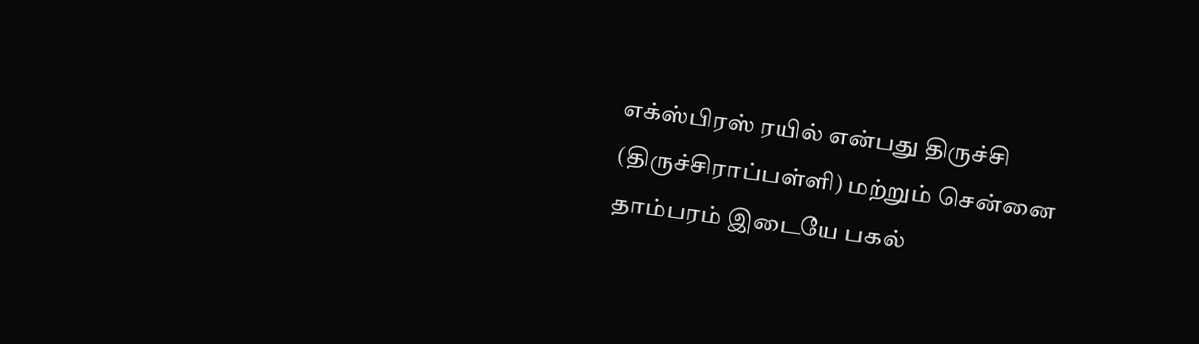எக்ஸ்பிரஸ் ரயில் என்பது திருச்சி (திருச்சிராப்பள்ளி) மற்றும் சென்னை தாம்பரம் இடையே பகல்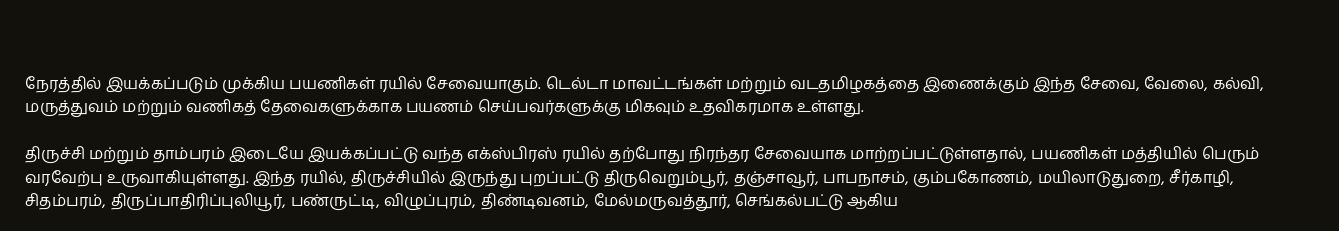நேரத்தில் இயக்கப்படும் முக்கிய பயணிகள் ரயில் சேவையாகும். டெல்டா மாவட்டங்கள் மற்றும் வடதமிழகத்தை இணைக்கும் இந்த சேவை, வேலை, கல்வி, மருத்துவம் மற்றும் வணிகத் தேவைகளுக்காக பயணம் செய்பவர்களுக்கு மிகவும் உதவிகரமாக உள்ளது.

திருச்சி மற்றும் தாம்பரம் இடையே இயக்கப்பட்டு வந்த எக்ஸ்பிரஸ் ரயில் தற்போது நிரந்தர சேவையாக மாற்றப்பட்டுள்ளதால், பயணிகள் மத்தியில் பெரும் வரவேற்பு உருவாகியுள்ளது. இந்த ரயில், திருச்சியில் இருந்து புறப்பட்டு திருவெறும்பூர், தஞ்சாவூர், பாபநாசம், கும்பகோணம், மயிலாடுதுறை, சீர்காழி, சிதம்பரம், திருப்பாதிரிப்புலியூர், பண்ருட்டி, விழுப்புரம், திண்டிவனம், மேல்மருவத்தூர், செங்கல்பட்டு ஆகிய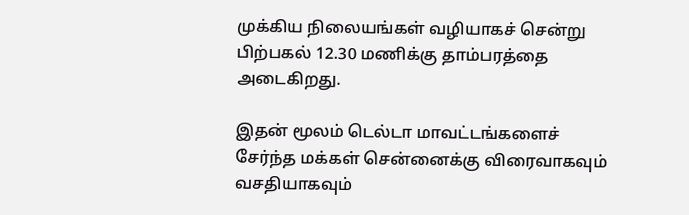முக்கிய நிலையங்கள் வழியாகச் சென்று பிற்பகல் 12.30 மணிக்கு தாம்பரத்தை அடைகிறது.

இதன் மூலம் டெல்டா மாவட்டங்களைச் சேர்ந்த மக்கள் சென்னைக்கு விரைவாகவும் வசதியாகவும்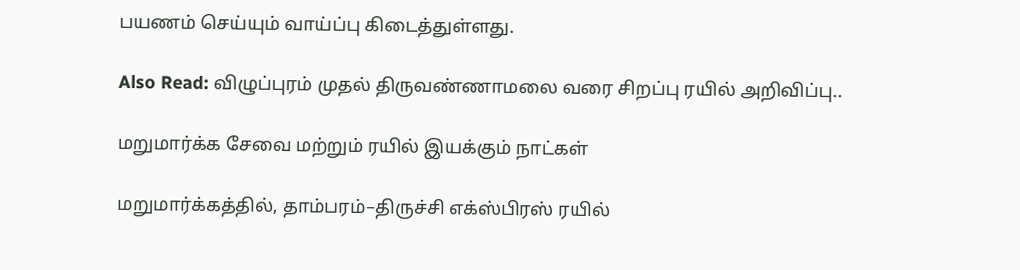பயணம் செய்யும் வாய்ப்பு கிடைத்துள்ளது.

Also Read: விழுப்புரம் முதல் திருவண்ணாமலை வரை சிறப்பு ரயில் அறிவிப்பு..

மறுமார்க்க சேவை மற்றும் ரயில் இயக்கும் நாட்கள்

மறுமார்க்கத்தில், தாம்பரம்–திருச்சி எக்ஸ்பிரஸ் ரயில்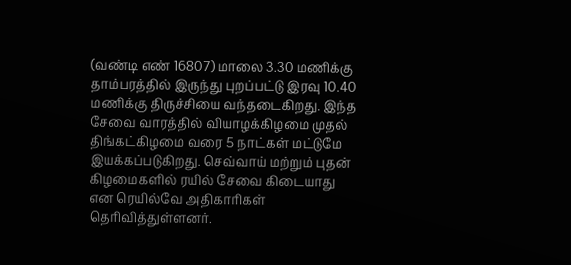(வண்டி எண் 16807) மாலை 3.30 மணிக்கு தாம்பரத்தில் இருந்து புறப்பட்டு இரவு 10.40 மணிக்கு திருச்சியை வந்தடைகிறது. இந்த சேவை வாரத்தில் வியாழக்கிழமை முதல் திங்கட்கிழமை வரை 5 நாட்கள் மட்டுமே இயக்கப்படுகிறது. செவ்வாய் மற்றும் புதன் கிழமைகளில் ரயில் சேவை கிடையாது என ரெயில்வே அதிகாரிகள் தெரிவித்துள்ளனர்.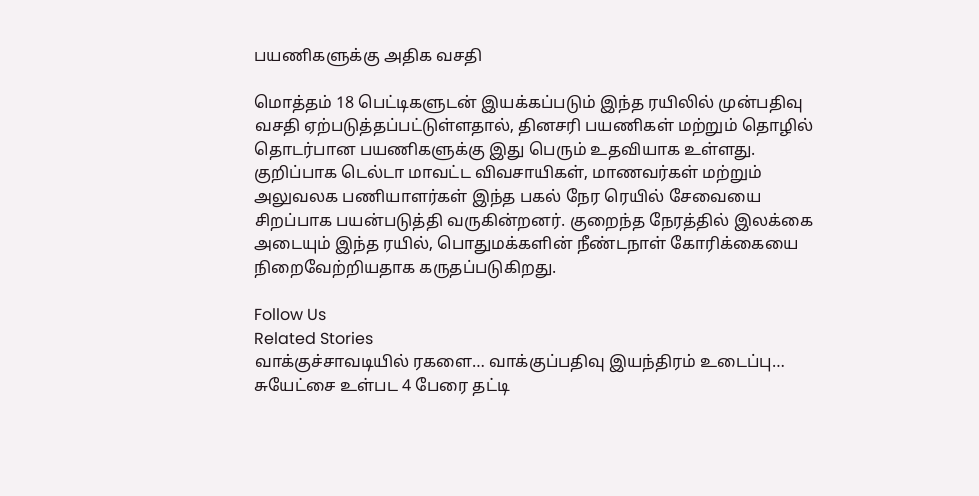பயணிகளுக்கு அதிக வசதி

மொத்தம் 18 பெட்டிகளுடன் இயக்கப்படும் இந்த ரயிலில் முன்பதிவு வசதி ஏற்படுத்தப்பட்டுள்ளதால், தினசரி பயணிகள் மற்றும் தொழில் தொடர்பான பயணிகளுக்கு இது பெரும் உதவியாக உள்ளது. குறிப்பாக டெல்டா மாவட்ட விவசாயிகள், மாணவர்கள் மற்றும் அலுவலக பணியாளர்கள் இந்த பகல் நேர ரெயில் சேவையை சிறப்பாக பயன்படுத்தி வருகின்றனர். குறைந்த நேரத்தில் இலக்கை அடையும் இந்த ரயில், பொதுமக்களின் நீண்டநாள் கோரிக்கையை நிறைவேற்றியதாக கருதப்படுகிறது.

Follow Us
Related Stories
வாக்குச்சாவடியில் ரகளை… வாக்குப்பதிவு இயந்திரம் உடைப்பு… சுயேட்சை உள்பட 4 பேரை தட்டி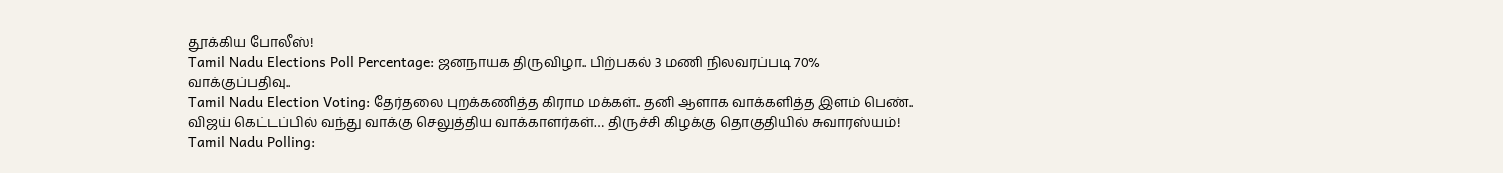தூக்கிய போலீஸ்!
Tamil Nadu Elections Poll Percentage: ஜனநாயக திருவிழா.. பிற்பகல் 3 மணி நிலவரப்படி 70% வாக்குப்பதிவு..
Tamil Nadu Election Voting: தேர்தலை புறக்கணித்த கிராம மக்கள்.. தனி ஆளாக வாக்களித்த இளம் பெண்..
விஜய் கெட்டப்பில் வந்து வாக்கு செலுத்திய வாக்காளர்கள்… திருச்சி கிழக்கு தொகுதியில் சுவாரஸ்யம்!
Tamil Nadu Polling: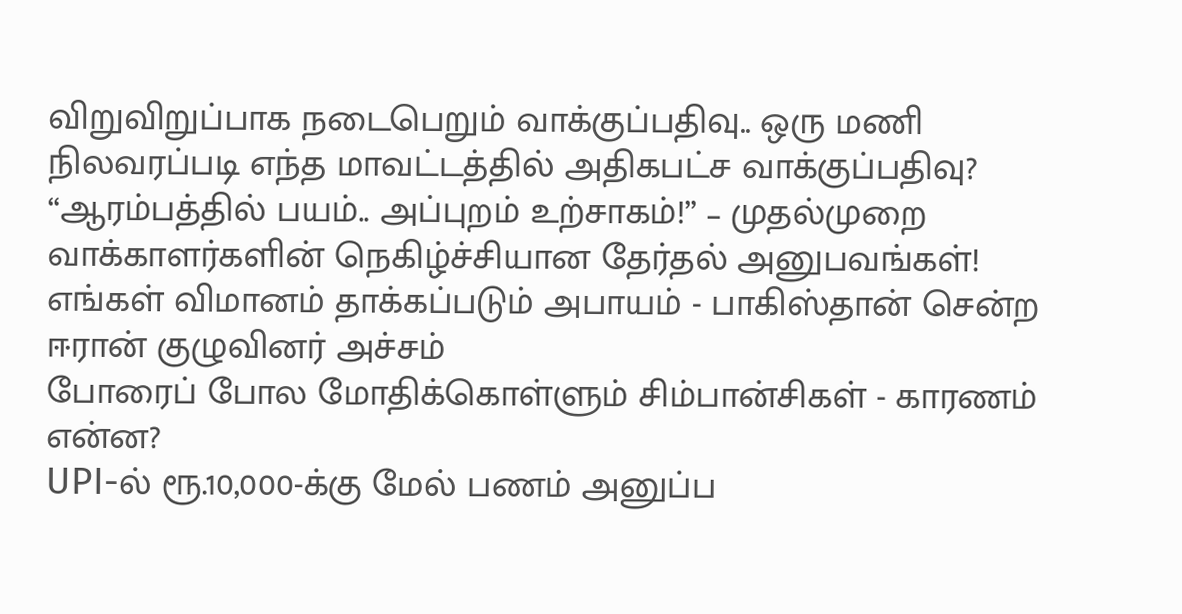விறுவிறுப்பாக நடைபெறும் வாக்குப்பதிவு.. ஒரு மணி நிலவரப்படி எந்த மாவட்டத்தில் அதிகபட்ச வாக்குப்பதிவு?
“ஆரம்பத்தில் பயம்.. அப்புறம் உற்சாகம்!” – முதல்முறை வாக்காளர்களின் நெகிழ்ச்சியான தேர்தல் அனுபவங்கள்!
எங்கள் விமானம் தாக்கப்படும் அபாயம் - பாகிஸ்தான் சென்ற ஈரான் குழுவினர் அச்சம்
போரைப் போல மோதிக்கொள்ளும் சிம்பான்சிகள் - காரணம் என்ன?
UPI-ல் ரூ.10,000-க்கு மேல் பணம் அனுப்ப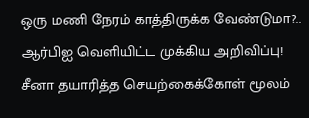ஒரு மணி நேரம் காத்திருக்க வேண்டுமா?.. ஆர்பிஐ வெளியிட்ட முக்கிய அறிவிப்பு!
சீனா தயாரித்த செயற்கைக்கோள் மூலம்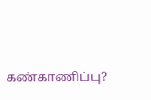கண்காணிப்பு?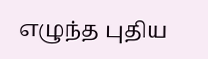எழுந்த புதிய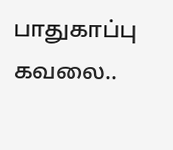பாதுகாப்பு கவலை..